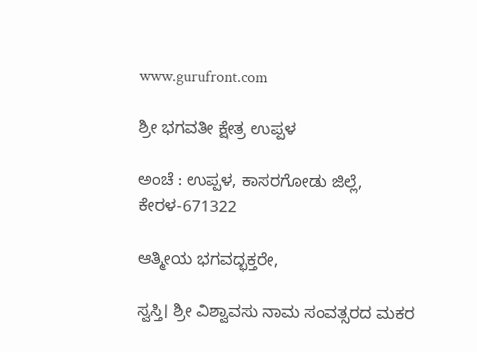www.gurufront.com

ಶ್ರೀ ಭಗವತೀ ಕ್ಷೇತ್ರ ಉಪ್ಪಳ

ಅಂಚೆ : ಉಪ್ಪಳ, ಕಾಸರಗೋಡು ಜಿಲ್ಲೆ, ಕೇರಳ-671322

ಆತ್ಮೀಯ ಭಗವದ್ಭಕ್ತರೇ,

ಸ್ವಸ್ತಿ। ಶ್ರೀ ವಿಶ್ವಾವಸು ನಾಮ ಸಂವತ್ಸರದ ಮಕರ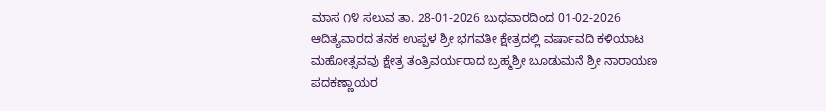ಮಾಸ ೧೪ ಸಲುವ ತಾ. 28-01-2026 ಬುಧವಾರದಿಂದ 01-02-2026 ಆದಿತ್ಯವಾರದ ತನಕ ಉಪ್ಪಳ ಶ್ರೀ ಭಗವತೀ ಕ್ಷೇತ್ರದಲ್ಲಿ ವರ್ಷಾವದಿ ಕಳಿಯಾಟ ಮಹೋತ್ಸವವು ಕ್ಷೇತ್ರ ತಂತ್ರಿವರ್ಯರಾದ ಬ್ರಹ್ಮಶ್ರೀ ಬೂಡುಮನೆ ಶ್ರೀ ನಾರಾಯಣ ಪದಕಣ್ಣಾಯರ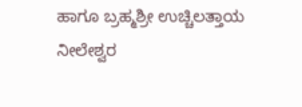ಹಾಗೂ ಬ್ರಹ್ಮಶ್ರೀ ಉಚ್ಚಿಲತ್ತಾಯ ನೀಲೇಶ್ವರ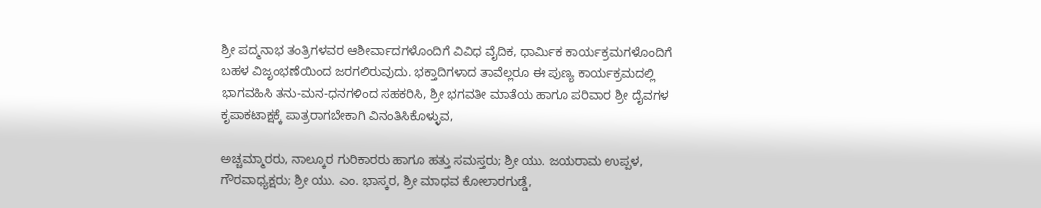ಶ್ರೀ ಪದ್ಮನಾಭ ತಂತ್ರಿಗಳವರ ಆಶೀರ್ವಾದಗಳೊಂದಿಗೆ ವಿವಿಧ ವೈದಿಕ, ಧಾರ್ಮಿಕ ಕಾರ್ಯಕ್ರಮಗಳೊಂದಿಗೆ ಬಹಳ ವಿಜೃಂಭಣೆಯಿಂದ ಜರಗಲಿರುವುದು. ಭಕ್ತಾದಿಗಳಾದ ತಾವೆಲ್ಲರೂ ಈ ಪುಣ್ಯ ಕಾರ್ಯಕ್ರಮದಲ್ಲಿ ಭಾಗವಹಿಸಿ ತನು-ಮನ-ಧನಗಳಿಂದ ಸಹಕರಿಸಿ, ಶ್ರೀ ಭಗವತೀ ಮಾತೆಯ ಹಾಗೂ ಪರಿವಾರ ಶ್ರೀ ದೈವಗಳ ಕೃಪಾಕಟಾಕ್ಷಕ್ಕೆ ಪಾತ್ರರಾಗಬೇಕಾಗಿ ವಿನಂತಿಸಿಕೊಳ್ಳುವ,

ಅಚ್ಚಮ್ಮಾರರು, ನಾಲ್ಕೂರ ಗುರಿಕಾರರು ಹಾಗೂ ಹತ್ತು ಸಮಸ್ತರು; ಶ್ರೀ ಯು. ಜಯರಾಮ ಉಪ್ಪಳ, ಗೌರವಾಧ್ಯಕ್ಷರು; ಶ್ರೀ ಯು. ಎಂ. ಭಾಸ್ಕರ, ಶ್ರೀ ಮಾಧವ ಕೋಲಾರಗುಡ್ಡೆ,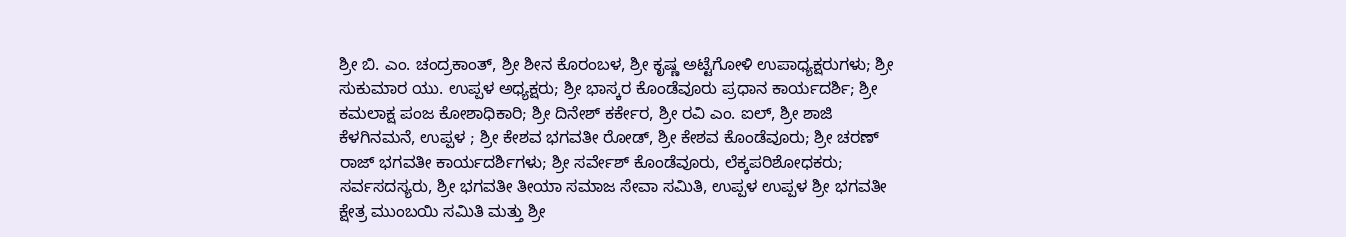ಶ್ರೀ ಬಿ. ಎಂ. ಚಂದ್ರಕಾಂತ್, ಶ್ರೀ ಶೀನ ಕೊರಂಬಳ, ಶ್ರೀ ಕೃಷ್ಣ ಅಟ್ಟೆಗೋಳಿ ಉಪಾಧ್ಯಕ್ಷರುಗಳು; ಶ್ರೀ ಸುಕುಮಾರ ಯು. ಉಪ್ಪಳ ಅಧ್ಯಕ್ಷರು; ಶ್ರೀ ಭಾಸ್ಕರ ಕೊಂಡೆವೂರು ಪ್ರಧಾನ ಕಾರ್ಯದರ್ಶಿ; ಶ್ರೀ ಕಮಲಾಕ್ಷ ಪಂಜ ಕೋಶಾಧಿಕಾರಿ; ಶ್ರೀ ದಿನೇಶ್ ಕರ್ಕೇರ, ಶ್ರೀ ರವಿ ಎಂ. ಐಲ್, ಶ್ರೀ ಶಾಜಿ ಕೆಳಗಿನಮನೆ, ಉಪ್ಪಳ ; ಶ್ರೀ ಕೇಶವ ಭಗವತೀ ರೋಡ್, ಶ್ರೀ ಕೇಶವ ಕೊಂಡೆವೂರು; ಶ್ರೀ ಚರಣ್‌ ರಾಜ್ ಭಗವತೀ ಕಾರ್ಯದರ್ಶಿಗಳು; ಶ್ರೀ ಸರ್ವೇಶ್ ಕೊಂಡೆವೂರು, ಲೆಕ್ಕಪರಿಶೋಧಕರು; ಸರ್ವಸದಸ್ಯರು, ಶ್ರೀ ಭಗವತೀ ತೀಯಾ ಸಮಾಜ ಸೇವಾ ಸಮಿತಿ, ಉಪ್ಪಳ ಉಪ್ಪಳ ಶ್ರೀ ಭಗವತೀ ಕ್ಷೇತ್ರ ಮುಂಬಯಿ ಸಮಿತಿ ಮತ್ತು ಶ್ರೀ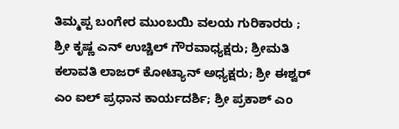ತಿಮ್ಮಪ್ಪ ಬಂಗೇರ ಮುಂಬಯಿ ವಲಯ ಗುರಿಕಾರರು ; ಶ್ರೀ ಕೃಷ್ಣ ಎನ್ ಉಚ್ಚಿಲ್ ಗೌರವಾಧ್ಯಕ್ಷರು; ಶ್ರೀಮತಿ ಕಲಾವತಿ ಲಾಜರ್ ಕೋಟ್ಯಾನ್ ಅಧ್ಯಕ್ಷರು; ಶ್ರೀ ಈಶ್ವರ್ ಎಂ ಐಲ್ ಪ್ರಧಾನ ಕಾರ್ಯದರ್ಶಿ; ಶ್ರೀ ಪ್ರಕಾಶ್ ಎಂ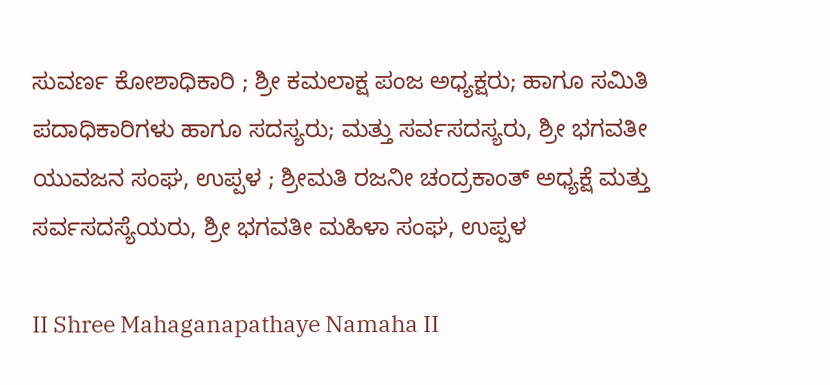ಸುವರ್ಣ ಕೋಶಾಧಿಕಾರಿ ; ಶ್ರೀ ಕಮಲಾಕ್ಷ ಪಂಜ ಅಧ್ಯಕ್ಷರು; ಹಾಗೂ ಸಮಿತಿ ಪದಾಧಿಕಾರಿಗಳು ಹಾಗೂ ಸದಸ್ಯರು; ಮತ್ತು ಸರ್ವಸದಸ್ಯರು, ಶ್ರೀ ಭಗವತೀ ಯುವಜನ ಸಂಘ, ಉಪ್ಪಳ ; ಶ್ರೀಮತಿ ರಜನೀ ಚಂದ್ರಕಾಂತ್ ಅಧ್ಯಕ್ಷೆ ಮತ್ತು ಸರ್ವಸದಸ್ಯೆಯರು, ಶ್ರೀ ಭಗವತೀ ಮಹಿಳಾ ಸಂಘ, ಉಪ್ಪಳ

II Shree Mahaganapathaye Namaha II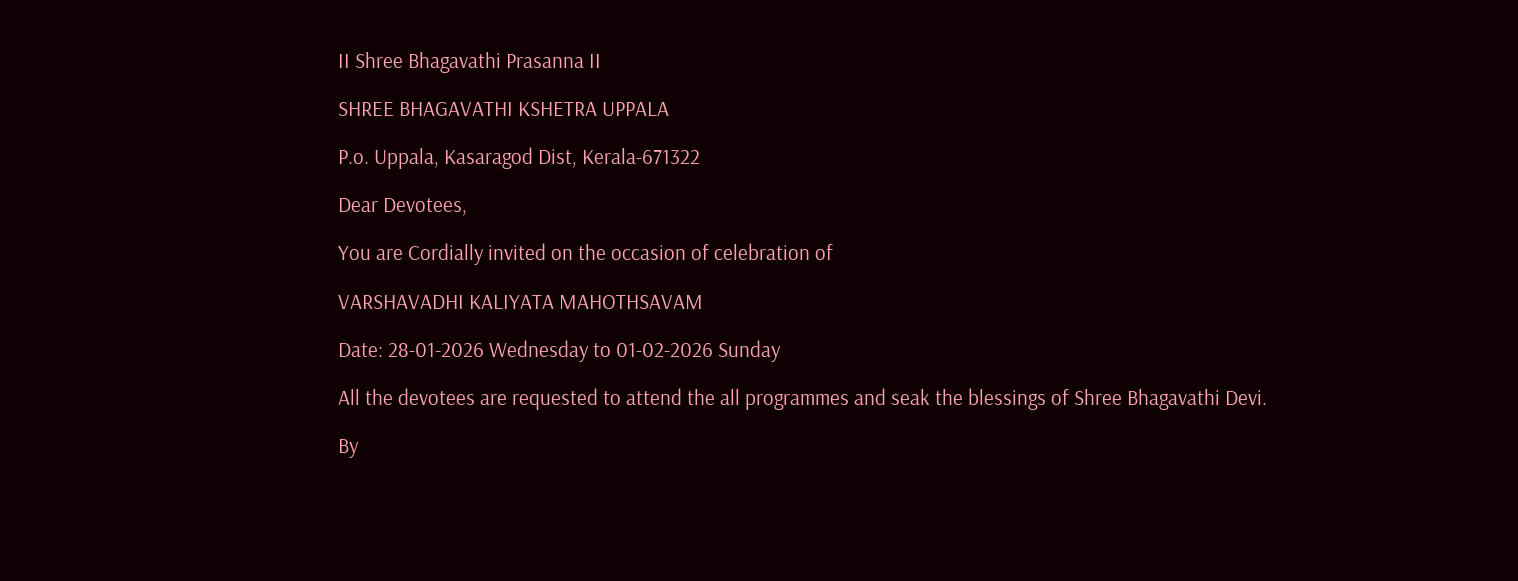II Shree Bhagavathi Prasanna II

SHREE BHAGAVATHI KSHETRA UPPALA

P.o. Uppala, Kasaragod Dist, Kerala-671322

Dear Devotees,

You are Cordially invited on the occasion of celebration of

VARSHAVADHI KALIYATA MAHOTHSAVAM

Date: 28-01-2026 Wednesday to 01-02-2026 Sunday

All the devotees are requested to attend the all programmes and seak the blessings of Shree Bhagavathi Devi.

By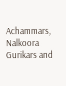Achammars, Nalkoora Gurikars and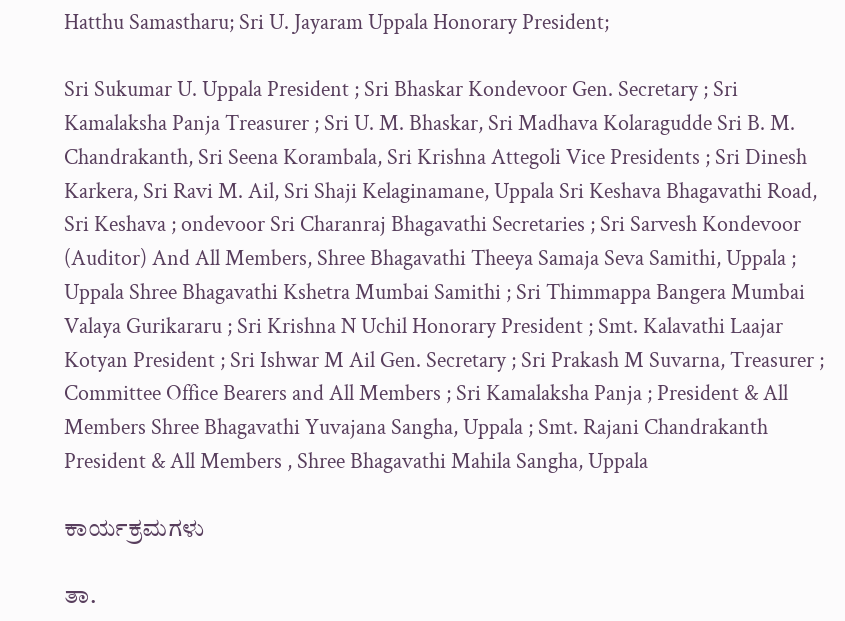Hatthu Samastharu; Sri U. Jayaram Uppala Honorary President;

Sri Sukumar U. Uppala President ; Sri Bhaskar Kondevoor Gen. Secretary ; Sri Kamalaksha Panja Treasurer ; Sri U. M. Bhaskar, Sri Madhava Kolaragudde Sri B. M. Chandrakanth, Sri Seena Korambala, Sri Krishna Attegoli Vice Presidents ; Sri Dinesh Karkera, Sri Ravi M. Ail, Sri Shaji Kelaginamane, Uppala Sri Keshava Bhagavathi Road, Sri Keshava ; ondevoor Sri Charanraj Bhagavathi Secretaries ; Sri Sarvesh Kondevoor (Auditor) And All Members, Shree Bhagavathi Theeya Samaja Seva Samithi, Uppala ; Uppala Shree Bhagavathi Kshetra Mumbai Samithi ; Sri Thimmappa Bangera Mumbai Valaya Gurikararu ; Sri Krishna N Uchil Honorary President ; Smt. Kalavathi Laajar Kotyan President ; Sri Ishwar M Ail Gen. Secretary ; Sri Prakash M Suvarna, Treasurer ; Committee Office Bearers and All Members ; Sri Kamalaksha Panja ; President & All Members Shree Bhagavathi Yuvajana Sangha, Uppala ; Smt. Rajani Chandrakanth President & All Members , Shree Bhagavathi Mahila Sangha, Uppala

ಕಾರ್ಯಕ್ರಮಗಳು

ತಾ.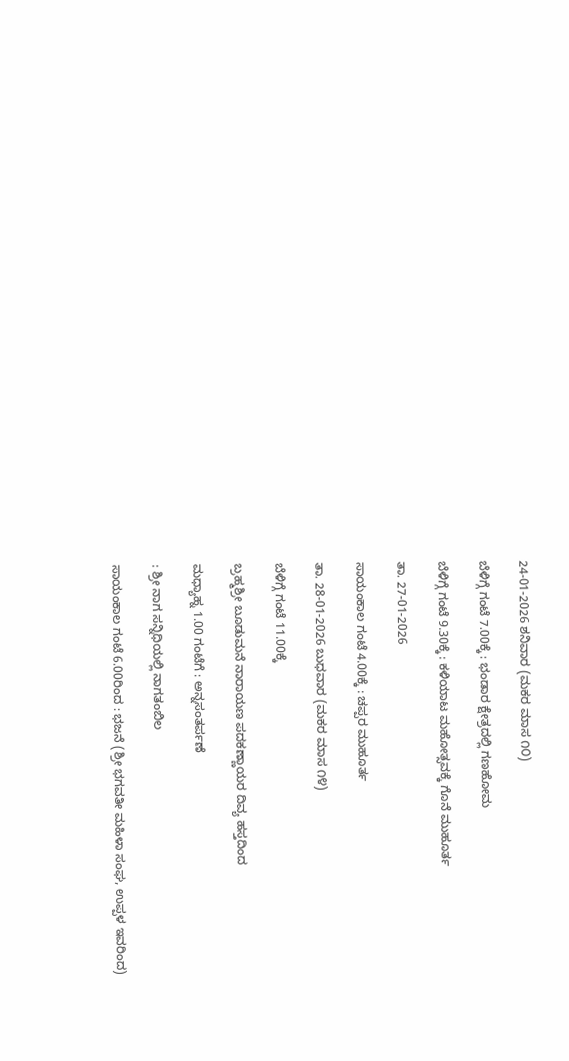24-01-2026 ಶನಿವಾರ (ಮಕರ ಮಾಸ ೧೦)

ಬೆಳಿಗ್ಗೆ ಗಂಟೆ 7.00ಕ್ಕೆ : ಭಂಡಾರ ಕ್ಷೇತ್ರದಲ್ಲಿ ಗಣಹೋಮ

ಬೆಳಿಗ್ಗೆ ಗಂಟೆ 9.30ಕ್ಕೆ : ಕಳಿಯಾಟ ಮಹೋತ್ಸವಕ್ಕೆ ಗೊನೆ ಮುಹೂರ್ತ

ತಾ. 27-01-2026

ಸಾಯಂಕಾಲ ಗಂಟೆ 4.00ಕ್ಕೆ : ಚಪ್ಪರ ಮುಹೂರ್ತ

ತಾ. 28-01-2026 ಬುಧವಾರ (ಮಕರ ಮಾಸ ೧೪)

ಬೆಳಿಗ್ಗೆ ಗಂಟೆ 11.00ಕ್ಕೆ

ಬ್ರಹ್ಮಶ್ರೀ ಬೂಡುಮನೆ ನಾರಾಯಣ ಪದಕಣ್ಣಾಯರ ದಿವ್ಯ ಹಸ್ತದಿಂದ

ಮಧ್ಯಾಹ್ನ 1.00 ಗಂಟೆಗೆ : ಅನ್ನಸಂತರ್ಪಣೆ

: ಶ್ರೀ ನಾಗ ಸನ್ನಿಧಿಯಲ್ಲಿ ನಾಗತಂಬಿಲ

ಸಾಯಂಕಾಲ ಗಂಟೆ 6.00ರಿಂದ : ಭಜನೆ (ಶ್ರೀ ಭಗವತೀ ಮಹಿಳಾ ಸಂಘ, ಉಪ್ಪಳ ಇವರಿಂದ)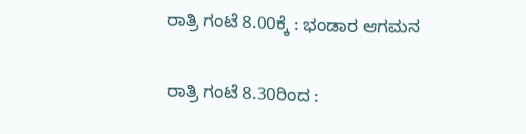ರಾತ್ರಿ ಗಂಟೆ 8.00ಕ್ಕೆ : ಭಂಡಾರ ಆಗಮನ

ರಾತ್ರಿ ಗಂಟೆ 8.30ರಿಂದ :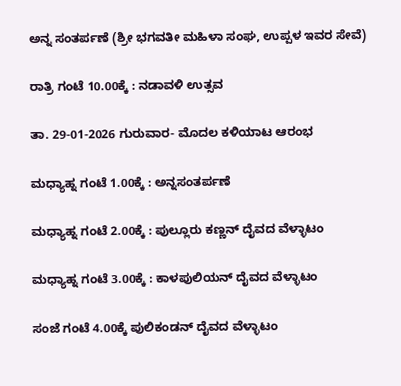ಅನ್ನ ಸಂತರ್ಪಣೆ (ಶ್ರೀ ಭಗವತೀ ಮಹಿಳಾ ಸಂಘ, ಉಪ್ಪಳ ಇವರ ಸೇವೆ)

ರಾತ್ರಿ ಗಂಟೆ 10.00ಕ್ಕೆ : ನಡಾವಳಿ ಉತ್ಸವ

ತಾ. 29-01-2026 ಗುರುವಾರ- ಮೊದಲ ಕಳಿಯಾಟ ಆರಂಭ

ಮಧ್ಯಾಹ್ನ ಗಂಟೆ 1.00ಕ್ಕೆ : ಅನ್ನಸಂತರ್ಪಣೆ

ಮಧ್ಯಾಹ್ನ ಗಂಟೆ 2.00ಕ್ಕೆ : ಪುಲ್ಲೂರು ಕಣ್ಣನ್ ದೈವದ ವೆಳ್ಳಾಟಂ

ಮಧ್ಯಾಹ್ನ ಗಂಟೆ 3.00ಕ್ಕೆ : ಕಾಳಪುಲಿಯನ್ ದೈವದ ವೆಳ್ಳಾಟಂ

ಸಂಜೆ ಗಂಟೆ 4.00ಕ್ಕೆ ಪುಲಿಕಂಡನ್ ದೈವದ ವೆಳ್ಳಾಟಂ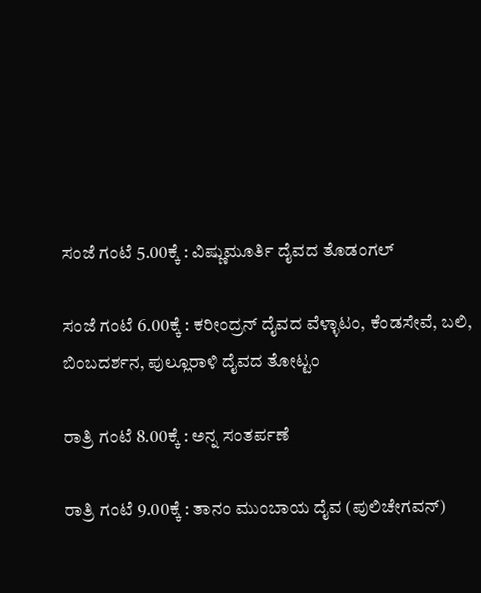ಸಂಜೆ ಗಂಟೆ 5.00ಕ್ಕೆ : ವಿಷ್ಣುಮೂರ್ತಿ ದೈವದ ತೊಡಂಗಲ್

ಸಂಜೆ ಗಂಟೆ 6.00ಕ್ಕೆ : ಕರೀಂದ್ರನ್ ದೈವದ ವೆಳ್ಳಾಟಂ, ಕೆಂಡಸೇವೆ, ಬಲಿ, ಬಿಂಬದರ್ಶನ, ಪುಲ್ಲೂರಾಳಿ ದೈವದ ತೋಟ್ಟಂ

ರಾತ್ರಿ ಗಂಟೆ 8.00ಕ್ಕೆ : ಅನ್ನ ಸಂತರ್ಪಣೆ

ರಾತ್ರಿ ಗಂಟೆ 9.00ಕ್ಕೆ : ತಾನಂ ಮುಂಬಾಯ ದೈವ (ಪುಲಿಚೇಗವನ್)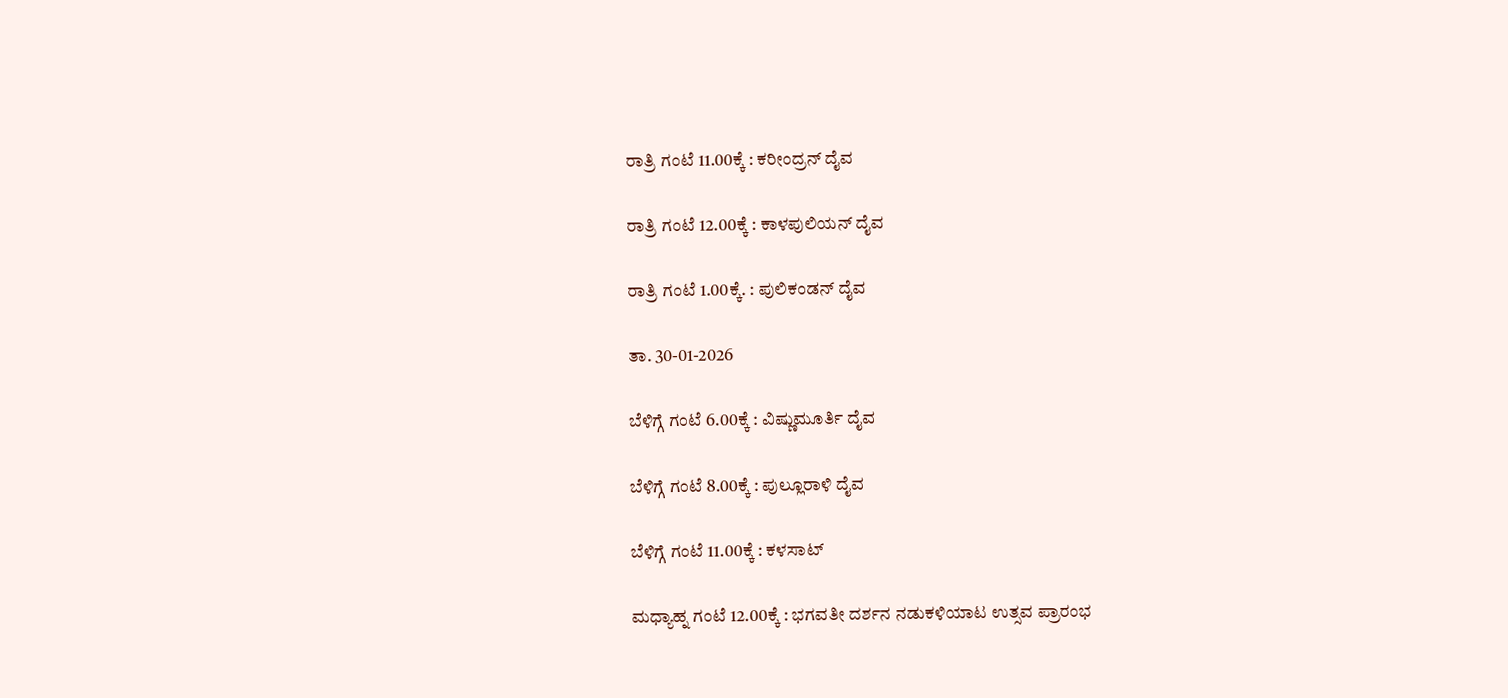ರಾತ್ರಿ ಗಂಟೆ 11.00ಕ್ಕೆ : ಕರೀಂದ್ರನ್ ದೈವ

ರಾತ್ರಿ ಗಂಟೆ 12.00ಕ್ಕೆ : ಕಾಳಪುಲಿಯನ್ ದೈವ

ರಾತ್ರಿ ಗಂಟೆ 1.00ಕ್ಕೆ. : ಪುಲಿಕಂಡನ್ ದೈವ

ತಾ. 30-01-2026

ಬೆಳಿಗ್ಗೆ ಗಂಟೆ 6.00ಕ್ಕೆ : ವಿಷ್ಣುಮೂರ್ತಿ ದೈವ

ಬೆಳಿಗ್ಗೆ ಗಂಟೆ 8.00ಕ್ಕೆ : ಪುಲ್ಲೂರಾಳಿ ದೈವ

ಬೆಳಿಗ್ಗೆ ಗಂಟೆ 11.00ಕ್ಕೆ : ಕಳಸಾಟ್

ಮಧ್ಯಾಹ್ನ ಗಂಟೆ 12.00ಕ್ಕೆ : ಭಗವತೀ ದರ್ಶನ ನಡುಕಳಿಯಾಟ ಉತ್ಸವ ಪ್ರಾರಂಭ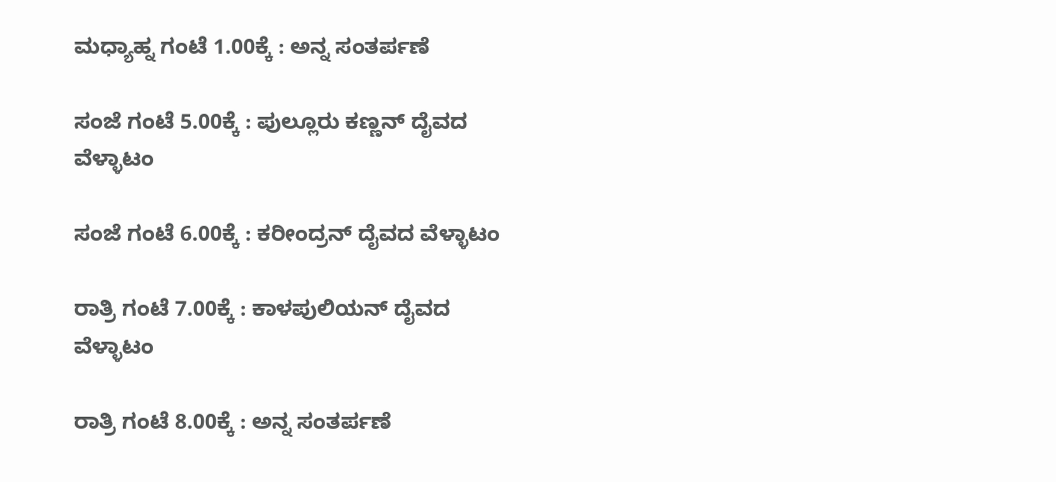ಮಧ್ಯಾಹ್ನ ಗಂಟೆ 1.00ಕ್ಕೆ : ಅನ್ನ ಸಂತರ್ಪಣೆ

ಸಂಜೆ ಗಂಟೆ 5.00ಕ್ಕೆ : ಪುಲ್ಲೂರು ಕಣ್ಣನ್ ದೈವದ ವೆಳ್ಳಾಟಂ

ಸಂಜೆ ಗಂಟೆ 6.00ಕ್ಕೆ : ಕರೀಂದ್ರನ್ ದೈವದ ವೆಳ್ಳಾಟಂ

ರಾತ್ರಿ ಗಂಟೆ 7.00ಕ್ಕೆ : ಕಾಳಪುಲಿಯನ್ ದೈವದ ವೆಳ್ಳಾಟಂ

ರಾತ್ರಿ ಗಂಟೆ 8.00ಕ್ಕೆ : ಅನ್ನ ಸಂತರ್ಪಣೆ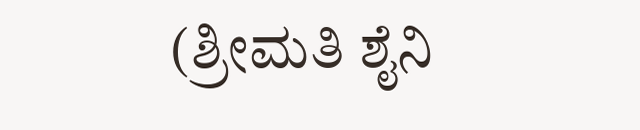(ಶ್ರೀಮತಿ ಶೈನಿ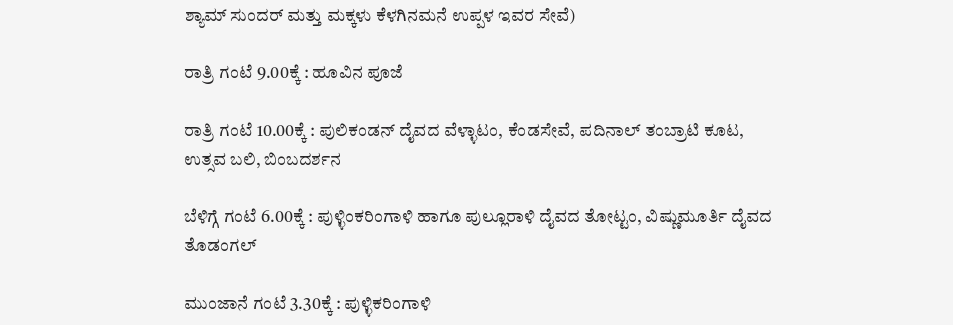ಶ್ಯಾಮ್ ಸುಂದರ್ ಮತ್ತು ಮಕ್ಕಳು ಕೆಳಗಿನಮನೆ ಉಪ್ಪಳ ಇವರ ಸೇವೆ)

ರಾತ್ರಿ ಗಂಟೆ 9.00ಕ್ಕೆ : ಹೂವಿನ ಪೂಜೆ

ರಾತ್ರಿ ಗಂಟೆ 10.00ಕ್ಕೆ : ಪುಲಿಕಂಡನ್ ದೈವದ ವೆಳ್ಳಾಟಂ, ಕೆಂಡಸೇವೆ, ಪದಿನಾಲ್ ತಂಬ್ರಾಟಿ ಕೂಟ, ಉತ್ಸವ ಬಲಿ, ಬಿಂಬದರ್ಶನ

ಬೆಳಿಗ್ಗೆ ಗಂಟೆ 6.00ಕ್ಕೆ : ಪುಳ್ಳಿಂಕರಿಂಗಾಳಿ ಹಾಗೂ ಪುಲ್ಲೂರಾಳಿ ದೈವದ ತೋಟ್ಟಂ, ವಿಷ್ಣುಮೂರ್ತಿ ದೈವದ ತೊಡಂಗಲ್

ಮುಂಜಾನೆ ಗಂಟೆ 3.30ಕ್ಕೆ : ಪುಳ್ಳಿಕರಿಂಗಾಳಿ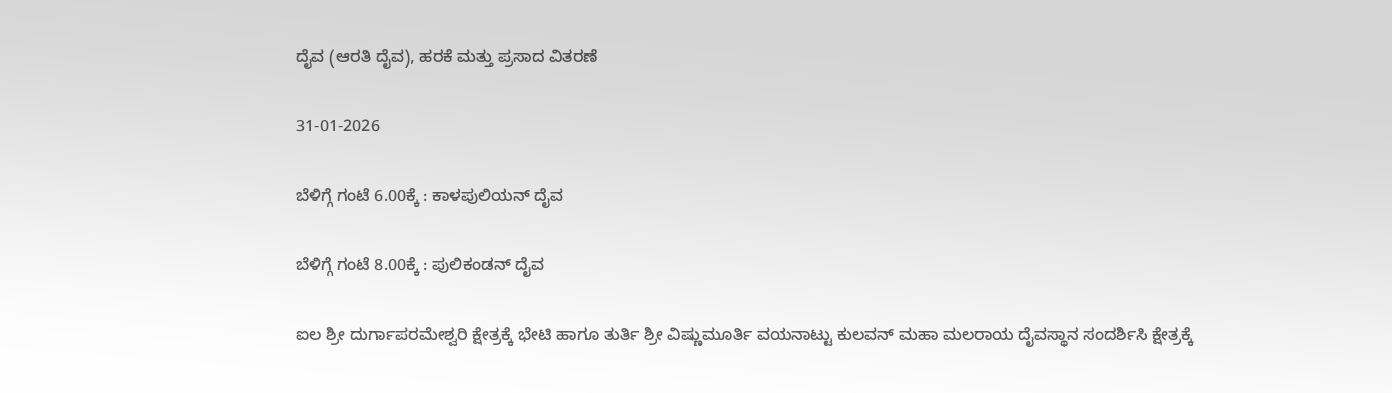ದೈವ (ಆರತಿ ದೈವ), ಹರಕೆ ಮತ್ತು ಪ್ರಸಾದ ವಿತರಣೆ

31-01-2026

ಬೆಳಿಗ್ಗೆ ಗಂಟೆ 6.00ಕ್ಕೆ : ಕಾಳಪುಲಿಯನ್ ದೈವ

ಬೆಳಿಗ್ಗೆ ಗಂಟೆ 8.00ಕ್ಕೆ : ಪುಲಿಕಂಡನ್ ದೈವ

ಐಲ ಶ್ರೀ ದುರ್ಗಾಪರಮೇಶ್ವರಿ ಕ್ಷೇತ್ರಕ್ಕೆ ಭೇಟಿ ಹಾಗೂ ತುರ್ತಿ ಶ್ರೀ ವಿಷ್ಣುಮೂರ್ತಿ ವಯನಾಟ್ಟು ಕುಲವನ್ ಮಹಾ ಮಲರಾಯ ದೈವಸ್ಥಾನ ಸಂದರ್ಶಿಸಿ ಕ್ಷೇತ್ರಕ್ಕೆ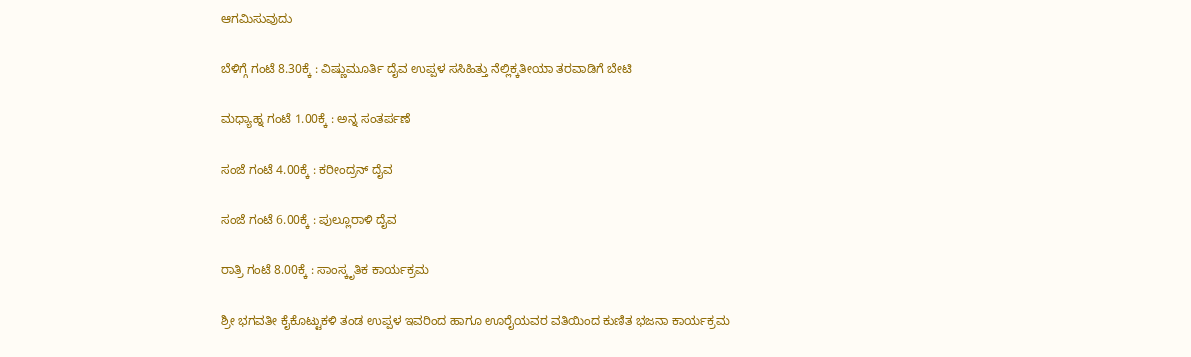ಆಗಮಿಸುವುದು

ಬೆಳಿಗ್ಗೆ ಗಂಟೆ 8.30ಕ್ಕೆ : ವಿಷ್ಣುಮೂರ್ತಿ ದೈವ ಉಪ್ಪಳ ಸಸಿಹಿತ್ತು ನೆಲ್ಲಿಕ್ಕತೀಯಾ ತರವಾಡಿಗೆ ಬೇಟಿ

ಮಧ್ಯಾಹ್ನ ಗಂಟೆ 1.00ಕ್ಕೆ : ಅನ್ನ ಸಂತರ್ಪಣೆ

ಸಂಜೆ ಗಂಟೆ 4.00ಕ್ಕೆ : ಕರೀಂದ್ರನ್ ದೈವ

ಸಂಜೆ ಗಂಟೆ 6.00ಕ್ಕೆ : ಪುಲ್ಲೂರಾಳಿ ದೈವ

ರಾತ್ರಿ ಗಂಟೆ 8.00ಕ್ಕೆ : ಸಾಂಸ್ಕೃತಿಕ ಕಾರ್ಯಕ್ರಮ

ಶ್ರೀ ಭಗವತೀ ಕೈಕೊಟ್ಟುಕಳಿ ತಂಡ ಉಪ್ಪಳ ಇವರಿಂದ ಹಾಗೂ ಊರೈಯವರ ವತಿಯಿಂದ ಕುಣಿತ ಭಜನಾ ಕಾರ್ಯಕ್ರಮ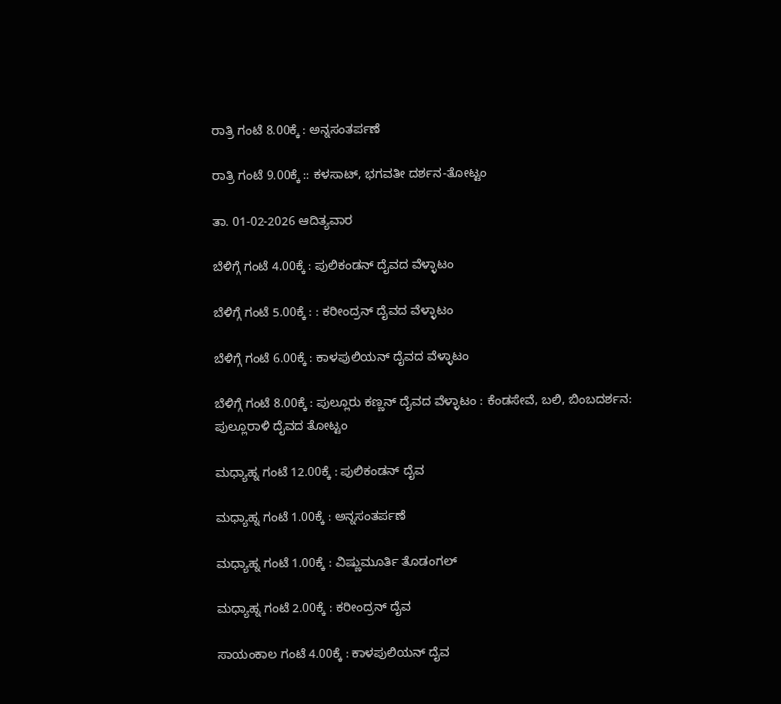ರಾತ್ರಿ ಗಂಟೆ 8.00ಕ್ಕೆ : ಅನ್ನಸಂತರ್ಪಣೆ

ರಾತ್ರಿ ಗಂಟೆ 9.00ಕ್ಕೆ :: ಕಳಸಾಟ್, ಭಗವತೀ ದರ್ಶನ-ತೋಟ್ಟಂ

ತಾ. 01-02-2026 ಆದಿತ್ಯವಾರ

ಬೆಳಿಗ್ಗೆ ಗಂಟೆ 4.00ಕ್ಕೆ : ಪುಲಿಕಂಡನ್ ದೈವದ ವೆಳ್ಳಾಟಂ

ಬೆಳಿಗ್ಗೆ ಗಂಟೆ 5.00ಕ್ಕೆ : : ಕರೀಂದ್ರನ್ ದೈವದ ವೆಳ್ಳಾಟಂ

ಬೆಳಿಗ್ಗೆ ಗಂಟೆ 6.00ಕ್ಕೆ : ಕಾಳಪುಲಿಯನ್ ದೈವದ ವೆಳ್ಳಾಟಂ

ಬೆಳಿಗ್ಗೆ ಗಂಟೆ 8.00ಕ್ಕೆ : ಪುಲ್ಲೂರು ಕಣ್ಣನ್ ದೈವದ ವೆಳ್ಳಾಟಂ : ಕೆಂಡಸೇವೆ, ಬಲಿ, ಬಿಂಬದರ್ಶನ: ಪುಲ್ಲೂರಾಳಿ ದೈವದ ತೋಟ್ಟಂ

ಮಧ್ಯಾಹ್ನ ಗಂಟೆ 12.00ಕ್ಕೆ : ಪುಲಿಕಂಡನ್ ದೈವ

ಮಧ್ಯಾಹ್ನ ಗಂಟೆ 1.00ಕ್ಕೆ : ಅನ್ನಸಂತರ್ಪಣೆ

ಮಧ್ಯಾಹ್ನ ಗಂಟೆ 1.00ಕ್ಕೆ : ವಿಷ್ಣುಮೂರ್ತಿ ತೊಡಂಗಲ್

ಮಧ್ಯಾಹ್ನ ಗಂಟೆ 2.00ಕ್ಕೆ : ಕರೀಂದ್ರನ್ ದೈವ

ಸಾಯಂಕಾಲ ಗಂಟೆ 4.00ಕ್ಕೆ : ಕಾಳಪುಲಿಯನ್ ದೈವ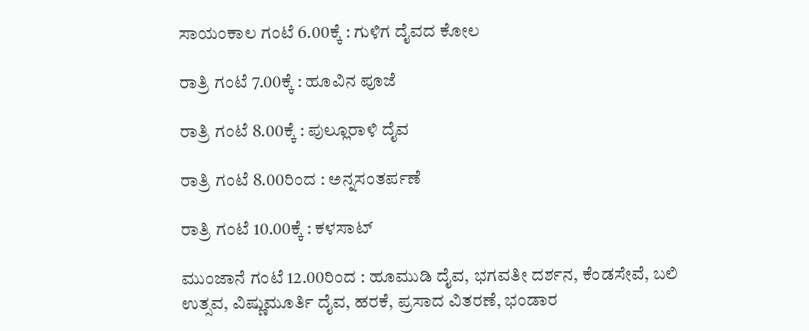ಸಾಯಂಕಾಲ ಗಂಟೆ 6.00ಕ್ಕೆ : ಗುಳಿಗ ದೈವದ ಕೋಲ

ರಾತ್ರಿ ಗಂಟೆ 7.00ಕ್ಕೆ : ಹೂವಿನ ಪೂಜೆ

ರಾತ್ರಿ ಗಂಟೆ 8.00ಕ್ಕೆ : ಪುಲ್ಲೂರಾಳಿ ದೈವ

ರಾತ್ರಿ ಗಂಟೆ 8.00ರಿಂದ : ಅನ್ನಸಂತರ್ಪಣೆ

ರಾತ್ರಿ ಗಂಟೆ 10.00ಕ್ಕೆ : ಕಳಸಾಟ್

ಮುಂಜಾನೆ ಗಂಟೆ 12.00ರಿಂದ : ಹೂಮುಡಿ ದೈವ, ಭಗವತೀ ದರ್ಶನ, ಕೆಂಡಸೇವೆ, ಬಲಿ ಉತ್ಸವ, ವಿಷ್ಣುಮೂರ್ತಿ ದೈವ, ಹರಕೆ, ಪ್ರಸಾದ ವಿತರಣೆ, ಭಂಡಾರ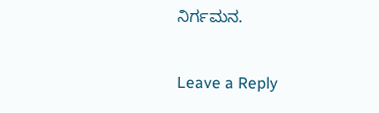ನಿರ್ಗಮನ.

Leave a Reply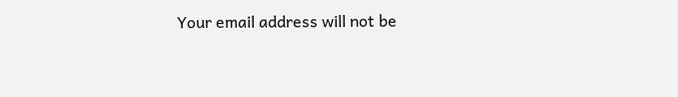Your email address will not be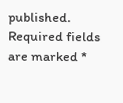published. Required fields are marked *